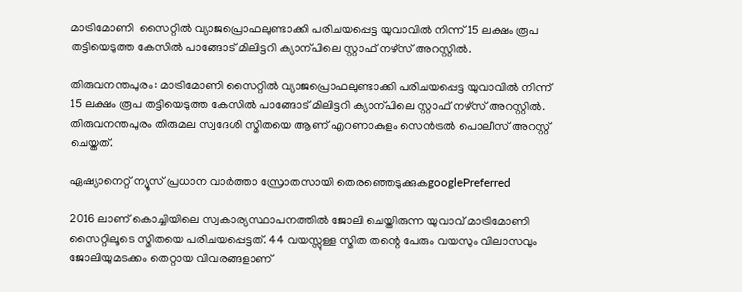മാട്രിമോണി  സൈറ്റില്‍ വ്യാജപ്രൊഫലുണ്ടാക്കി പരിചയപ്പെട്ട യുവാവിൽ നിന്ന് 15 ലക്ഷം രൂപ തട്ടിയെടുത്ത കേസിൽ പാങ്ങോട് മിലിട്ടറി ക്യാന്പിലെ സ്റ്റാഫ് നഴ്സ് അറസ്റ്റിൽ.

തിരുവനന്തപുരം: മാട്രിമോണി സൈറ്റില്‍ വ്യാജപ്രൊഫലുണ്ടാക്കി പരിചയപ്പെട്ട യുവാവിൽ നിന്ന് 15 ലക്ഷം രൂപ തട്ടിയെടുത്ത കേസിൽ പാങ്ങോട് മിലിട്ടറി ക്യാന്പിലെ സ്റ്റാഫ് നഴ്സ് അറസ്റ്റിൽ. തിരുവനന്തപുരം തിരുമല സ്വദേശി സ്മിതയെ ആണ് എറണാകുളം സെൻട്രൽ പൊലീസ് അറസ്റ്റ് ചെയ്തത്.

ഏഷ്യാനെറ്റ് ന്യൂസ് പ്രധാന വാർത്താ സ്രോതസായി തെരഞ്ഞെടുക്കുകgooglePreferred

2016 ലാണ് കൊച്ചിയിലെ സ്വകാര്യസ്ഥാപനത്തിൽ ജോലി ചെയ്തിരുന്ന യുവാവ് മാട്രിമോണി സൈറ്റിലൂടെ സ്മിതയെ പരിചയപ്പെട്ടത്. 44 വയസ്സുള്ള സ്മിത തന്റെ പേരും വയസും വിലാസവും ജോലിയുമടക്കം തെറ്റായ വിവരങ്ങളാണ്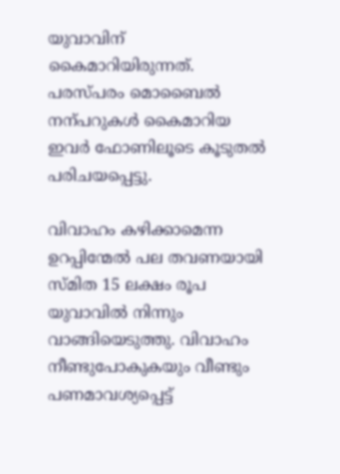യുവാവിന് കൈമാറിയിരുന്നത്. പരസ്പരം മൊബൈൽ നന്പറുകൾ കൈമാറിയ ഇവർ ഫോണിലൂടെ കൂടുതൽ പരിചയപ്പെട്ടു.

വിവാഹം കഴിക്കാമെന്ന ഉറപ്പിന്മേൽ പല തവണയായി സ്മിത 15 ലക്ഷം രൂപ യുവാവിൽ നിന്നും വാങ്ങിയെടുത്തു. വിവാഹം നീണ്ടുപോകുകയും വീണ്ടും പണമാവശ്യപ്പെട്ട്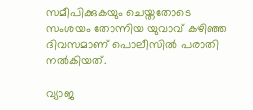സമീപിക്കുകയും ചെയ്തതോടെ സംശയം തോന്നിയ യുവാവ് കഴിഞ്ഞ ദിവസമാണ് പൊലീസിൽ പരാതി നൽകിയത്.

വ്യാജ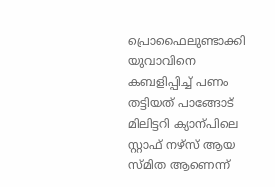പ്രൊഫൈലുണ്ടാക്കി യുവാവിനെ കബളിപ്പിച്ച് പണം തട്ടിയത് പാങ്ങോട് മിലിട്ടറി ക്യാന്പിലെ സ്റ്റാഫ് നഴ്സ് ആയ സ്മിത ആണെന്ന്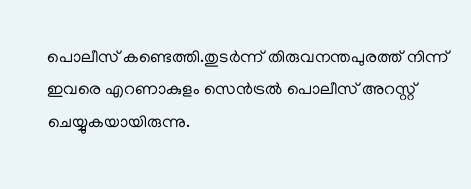പൊലീസ് കണ്ടെത്തി.തുടർന്ന് തിരുവനന്തപുരത്ത് നിന്ന് ഇവരെ എറണാകുളം സെൻട്രൽ പൊലീസ് അറസ്റ്റ് ചെയ്യുകയായിരുന്നു.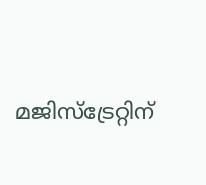മജിസ്ട്രേറ്റിന്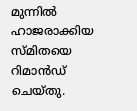മുന്നിൽ ഹാജരാക്കിയ സ്മിതയെ റിമാൻഡ് ചെയ്തു.